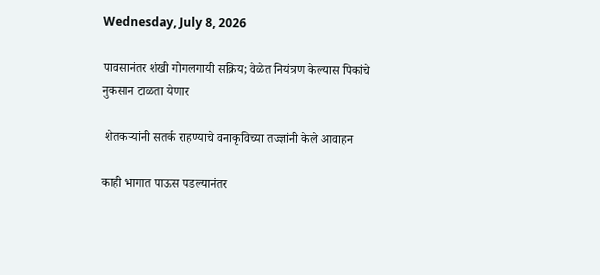Wednesday, July 8, 2026

पावसानंतर शंखी गोगलगायी सक्रिय; वेळेत नियंत्रण केल्यास पिकांचे नुकसान टाळता येणार

 शेतकऱ्यांनी सतर्क राहण्याचे वनाकृविच्या तज्ज्ञांनी केले आवाहन

काही भागात पाऊस पडल्यानंतर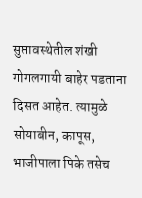सुप्तावस्थेतील शंखी गोगलगायी बाहेर पडताना दिसत आहेत. त्यामुळे सोयाबीन, कापूस, भाजीपाला पिके तसेच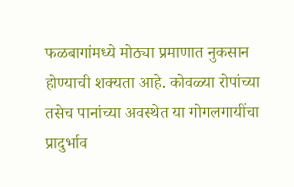फळबागांमध्ये मोठ्या प्रमाणात नुकसान होण्याची शक्यता आहे. कोवळ्या रोपांच्या तसेच पानांच्या अवस्थेत या गोगलगायींचा प्रादुर्भाव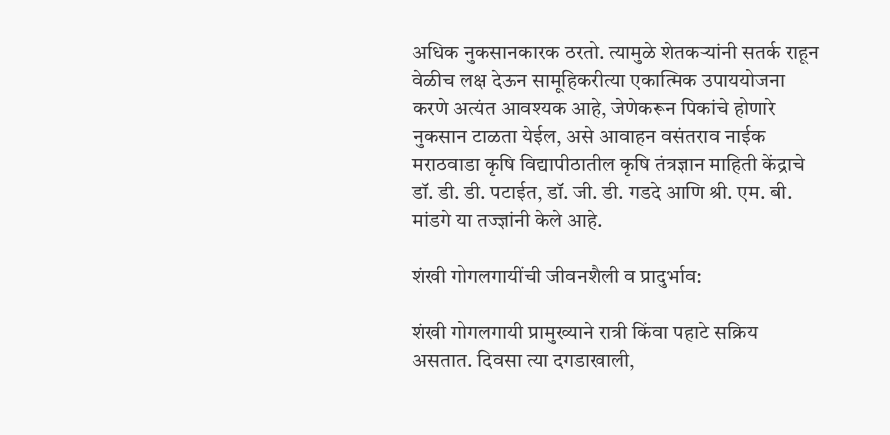अधिक नुकसानकारक ठरतो. त्यामुळे शेतकऱ्यांनी सतर्क राहून वेळीच लक्ष देऊन सामूहिकरीत्या एकात्मिक उपाययोजना करणे अत्यंत आवश्यक आहे, जेणेकरून पिकांचे होणारे नुकसान टाळता येईल, असे आवाहन वसंतराव नाईक मराठवाडा कृषि विद्यापीठातील कृषि तंत्रज्ञान माहिती केंद्राचे डॉ. डी. डी. पटाईत, डॉ. जी. डी. गडदे आणि श्री. एम. बी. मांडगे या तज्ज्ञांनी केले आहे.

शंखी गोगलगायींची जीवनशैली व प्रादुर्भाव:

शंखी गोगलगायी प्रामुख्याने रात्री किंवा पहाटे सक्रिय असतात. दिवसा त्या दगडाखाली,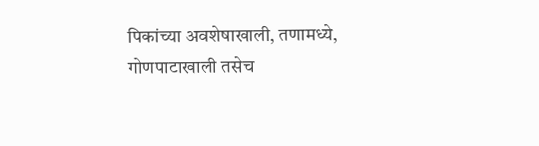पिकांच्या अवशेषाखाली, तणामध्ये, गोणपाटाखाली तसेच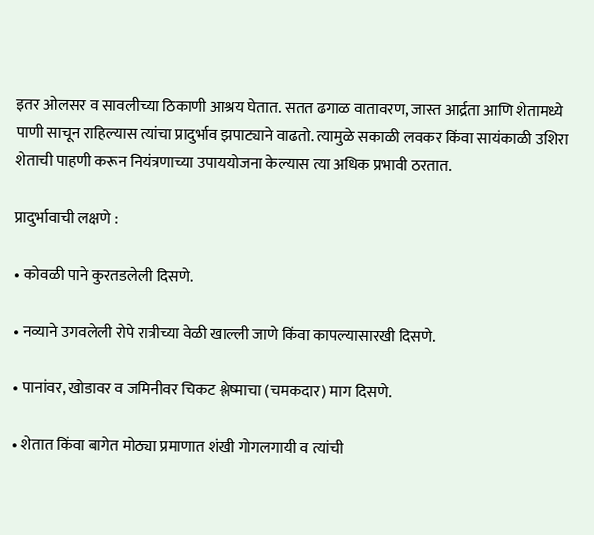इतर ओलसर व सावलीच्या ठिकाणी आश्रय घेतात. सतत ढगाळ वातावरण, जास्त आर्द्रता आणि शेतामध्ये पाणी साचून राहिल्यास त्यांचा प्रादुर्भाव झपाट्याने वाढतो. त्यामुळे सकाळी लवकर किंवा सायंकाळी उशिरा शेताची पाहणी करून नियंत्रणाच्या उपाययोजना केल्यास त्या अधिक प्रभावी ठरतात.

प्रादुर्भावाची लक्षणे :

• कोवळी पाने कुरतडलेली दिसणे.

• नव्याने उगवलेली रोपे रात्रीच्या वेळी खाल्ली जाणे किंवा कापल्यासारखी दिसणे.

• पानांवर, खोडावर व जमिनीवर चिकट श्लेष्माचा (चमकदार) माग दिसणे.

• शेतात किंवा बागेत मोठ्या प्रमाणात शंखी गोगलगायी व त्यांची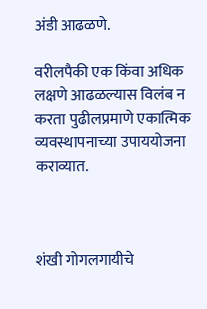अंडी आढळणे.

वरीलपैकी एक किंवा अधिक लक्षणे आढळल्यास विलंब न करता पुढीलप्रमाणे एकात्मिक व्यवस्थापनाच्या उपाययोजना कराव्यात.



शंखी गोगलगायीचे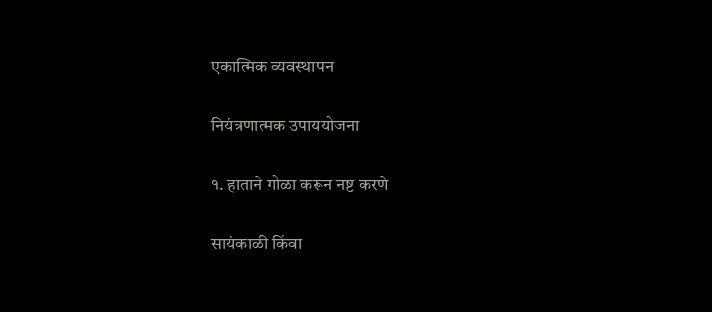एकात्मिक व्यवस्थापन

नियंत्रणात्मक उपाययोजना

१. हाताने गोळा करून नष्ट करणे

सायंकाळी किंवा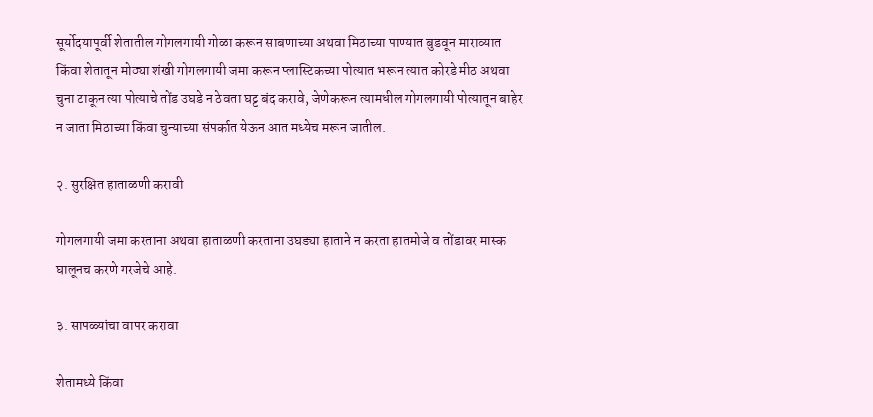सूर्योदयापूर्वी शेतातील गोगलगायी गोळा करून साबणाच्या अथवा मिठाच्या पाण्यात बुडवून माराव्यात किंवा शेतातून मोठ्या शंखी गोगलगायी जमा करून प्लास्टिकच्या पोत्यात भरून त्यात कोरडे मीठ अथवा चुना टाकून त्या पोत्याचे तोंड उघडे न ठेवता घट्ट बंद करावे, जेणेकरून त्यामधील गोगलगायी पोत्यातून बाहेर न जाता मिठाच्या किंवा चुन्याच्या संपर्कात येऊन आत मध्येच मरून जातील.

२. सुरक्षित हाताळणी करावी

गोगलगायी जमा करताना अथवा हाताळणी करताना उघड्या हाताने न करता हातमोजे व तोंडावर मास्क घालूनच करणे गरजेचे आहे.

३. सापळ्यांचा वापर करावा

शेतामध्ये किंवा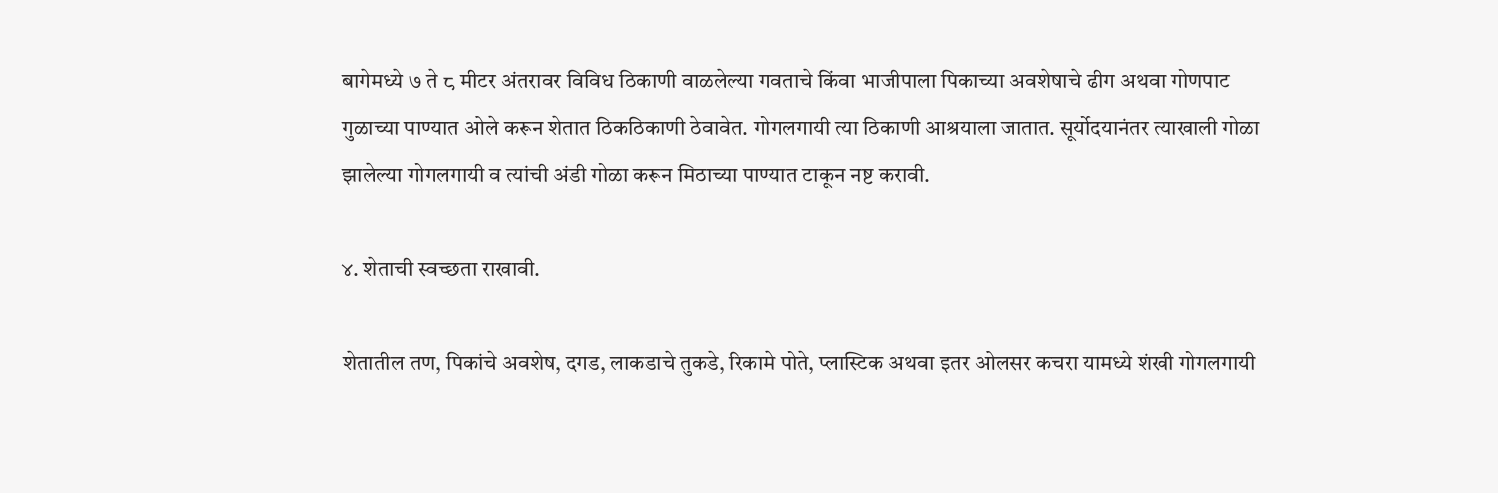बागेमध्ये ७ ते ८ मीटर अंतरावर विविध ठिकाणी वाळलेल्या गवताचे किंवा भाजीपाला पिकाच्या अवशेषाचे ढीग अथवा गोणपाट गुळाच्या पाण्यात ओले करून शेतात ठिकठिकाणी ठेवावेत. गोगलगायी त्या ठिकाणी आश्रयाला जातात. सूर्योदयानंतर त्याखाली गोळा झालेल्या गोगलगायी व त्यांची अंडी गोळा करून मिठाच्या पाण्यात टाकून नष्ट करावी.

४. शेताची स्वच्छता राखावी.

शेतातील तण, पिकांचे अवशेष, दगड, लाकडाचे तुकडे, रिकामे पोते, प्लास्टिक अथवा इतर ओलसर कचरा यामध्ये शंखी गोगलगायी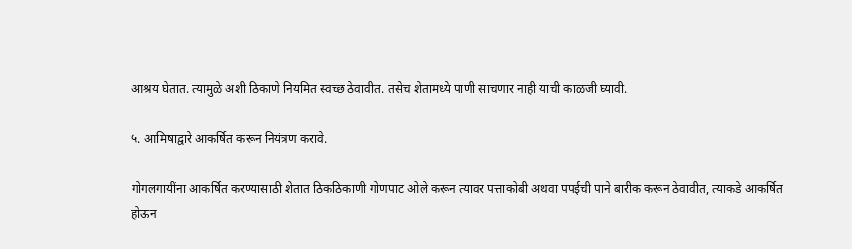आश्रय घेतात. त्यामुळे अशी ठिकाणे नियमित स्वच्छ ठेवावीत. तसेच शेतामध्ये पाणी साचणार नाही याची काळजी घ्यावी.

५. आमिषाद्वारे आकर्षित करून नियंत्रण करावे.

गोगलगायींना आकर्षित करण्यासाठी शेतात ठिकठिकाणी गोणपाट ओले करून त्यावर पत्ताकोबी अथवा पपईची पाने बारीक करून ठेवावीत, त्याकडे आकर्षित होऊन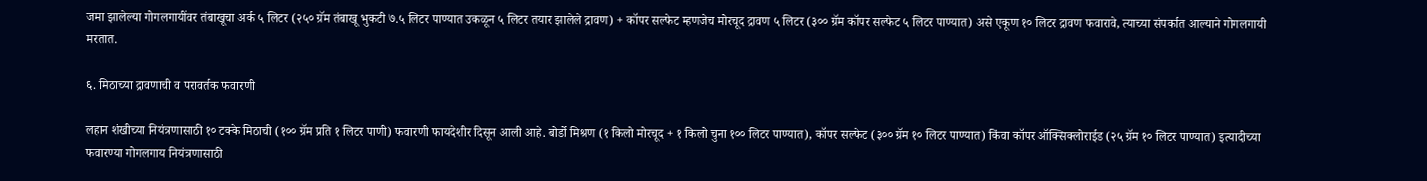जमा झालेल्या गोगलगायींवर तंबाखूचा अर्क ५ लिटर (२५० ग्रॅम तंबाखू भुकटी ७.५ लिटर पाण्यात उकळून ५ लिटर तयार झालेले द्रावण) + कॉपर सल्फेट म्हणजेच मोरचूद द्रावण ५ लिटर (३०० ग्रॅम कॉपर सल्फेट ५ लिटर पाण्यात) असे एकूण १० लिटर द्रावण फवारावे, त्याच्या संपर्कात आल्याने गोगलगायी मरतात.

६. मिठाच्या द्रावणाची व परावर्तक फवारणी

लहान शंखीच्या नियंत्रणासाठी १० टक्के मिठाची (१०० ग्रॅम प्रति १ लिटर पाणी) फवारणी फायदेशीर दिसून आली आहे. बोर्डो मिश्रण (१ किलो मोरचूद + १ किलो चुना १०० लिटर पाण्यात), कॉपर सल्फेट (३०० ग्रॅम १० लिटर पाण्यात) किंवा कॉपर ऑक्सिक्लोराईड (२५ ग्रॅम १० लिटर पाण्यात) इत्यादीच्या फवारण्या गोगलगाय नियंत्रणासाठी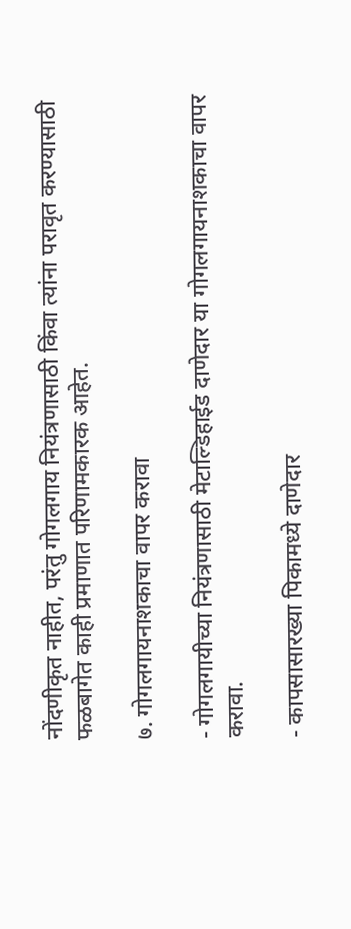नोंदणीकृत नाहीत, परंतु गोगलगाय नियंत्रणासाठी किंवा त्यांना परावृत करण्यासाठी फळबागेत काही प्रमाणात परिणामकारक आहेत.

७. गोगलगायनाशकाचा वापर करावा

- गोगलगायीच्या नियंत्रणासाठी मेटाल्डिहाईड दाणेदार या गोगलगायनाशकाचा वापर करावा.

- कापसासारख्या पिकामध्ये दाणेदार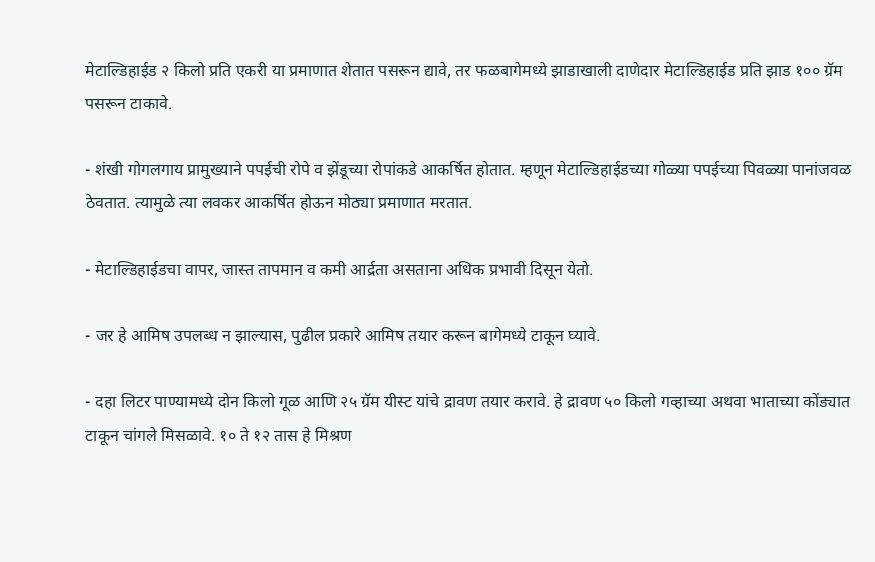मेटाल्डिहाईड २ किलो प्रति एकरी या प्रमाणात शेतात पसरून द्यावे, तर फळबागेमध्ये झाडाखाली दाणेदार मेटाल्डिहाईड प्रति झाड १०० ग्रॅम पसरून टाकावे.

- शंखी गोगलगाय प्रामुख्याने पपईची रोपे व झेंडूच्या रोपांकडे आकर्षित होतात. म्हणून मेटाल्डिहाईडच्या गोळ्या पपईच्या पिवळ्या पानांजवळ ठेवतात. त्यामुळे त्या लवकर आकर्षित होऊन मोठ्या प्रमाणात मरतात.

- मेटाल्डिहाईडचा वापर, जास्त तापमान व कमी आर्द्रता असताना अधिक प्रभावी दिसून येतो.

- जर हे आमिष उपलब्ध न झाल्यास, पुढील प्रकारे आमिष तयार करून बागेमध्ये टाकून घ्यावे.

- दहा लिटर पाण्यामध्ये दोन किलो गूळ आणि २५ ग्रॅम यीस्ट यांचे द्रावण तयार करावे. हे द्रावण ५० किलो गव्हाच्या अथवा भाताच्या कोंड्यात टाकून चांगले मिसळावे. १० ते १२ तास हे मिश्रण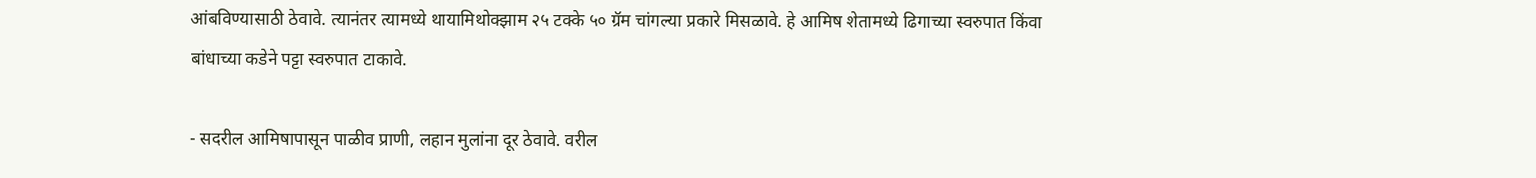आंबविण्यासाठी ठेवावे. त्यानंतर त्यामध्ये थायामिथोक्झाम २५ टक्के ५० ग्रॅम चांगल्या प्रकारे मिसळावे. हे आमिष शेतामध्ये ढिगाच्या स्वरुपात किंवा बांधाच्या कडेने पट्टा स्वरुपात टाकावे.

- सदरील आमिषापासून पाळीव प्राणी, लहान मुलांना दूर ठेवावे. वरील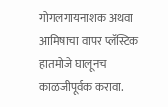गोगलगायनाशक अथवा आमिषाचा वापर प्लॅस्टिक हातमोजे घालूनच काळजीपूर्वक करावा.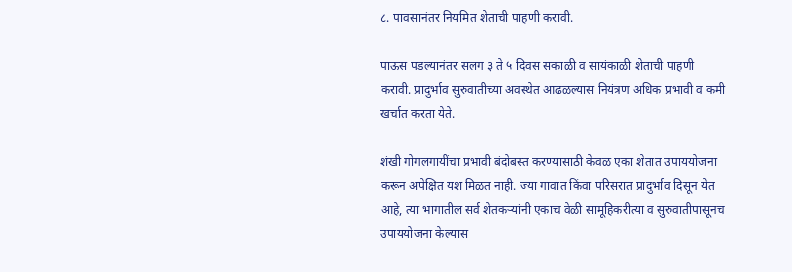८. पावसानंतर नियमित शेताची पाहणी करावी.

पाऊस पडल्यानंतर सलग ३ ते ५ दिवस सकाळी व सायंकाळी शेताची पाहणी करावी. प्रादुर्भाव सुरुवातीच्या अवस्थेत आढळल्यास नियंत्रण अधिक प्रभावी व कमी खर्चात करता येते.

शंखी गोगलगायींचा प्रभावी बंदोबस्त करण्यासाठी केवळ एका शेतात उपाययोजना करून अपेक्षित यश मिळत नाही. ज्या गावात किंवा परिसरात प्रादुर्भाव दिसून येत आहे, त्या भागातील सर्व शेतकऱ्यांनी एकाच वेळी सामूहिकरीत्या व सुरुवातीपासूनच उपाययोजना केल्यास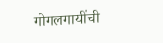गोगलगायींची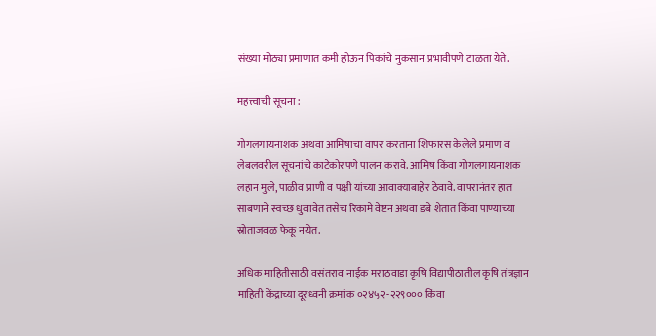संख्या मोठ्या प्रमाणात कमी होऊन पिकांचे नुकसान प्रभावीपणे टाळता येते.

महत्त्वाची सूचना :

गोगलगायनाशक अथवा आमिषाचा वापर करताना शिफारस केलेले प्रमाण व लेबलवरील सूचनांचे काटेकोरपणे पालन करावे. आमिष किंवा गोगलगायनाशक लहान मुले, पाळीव प्राणी व पक्षी यांच्या आवाक्याबाहेर ठेवावे. वापरानंतर हात साबणाने स्वच्छ धुवावेत तसेच रिकामे वेष्टन अथवा डबे शेतात किंवा पाण्याच्या स्रोताजवळ फेकू नयेत.

अधिक माहितीसाठी वसंतराव नाईक मराठवाडा कृषि विद्यापीठातील कृषि तंत्रज्ञान माहिती केंद्राच्या दूरध्वनी क्रमांक ०२४५२-२२९००० किंवा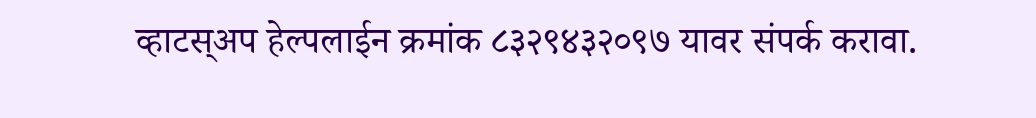व्हाटस्अप हेल्पलाईन क्रमांक ८३२९४३२०९७ यावर संपर्क करावा.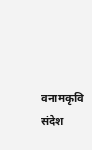वनामकृवि संदेश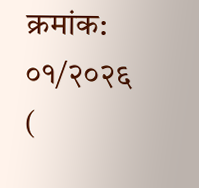क्रमांक: ०१/२०२६ (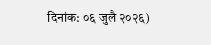दिनांक: ०६ जुलै २०२६)